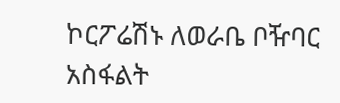ኮርፖሬሽኑ ለወራቤ ቦዥባር አስፋልት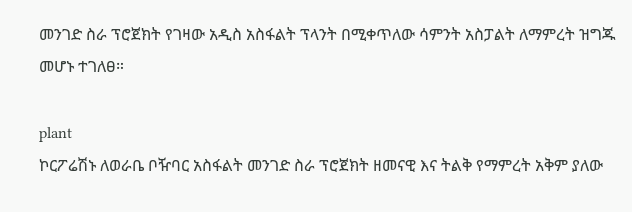መንገድ ስራ ፕሮጀክት የገዛው አዲስ አስፋልት ፕላንት በሚቀጥለው ሳምንት አስፓልት ለማምረት ዝግጁ መሆኑ ተገለፀ።

plant
ኮርፖሬሽኑ ለወራቤ ቦዥባር አስፋልት መንገድ ስራ ፕሮጀክት ዘመናዊ እና ትልቅ የማምረት አቅም ያለው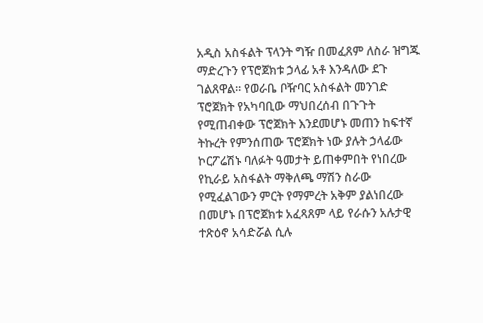አዲስ አስፋልት ፕላንት ግዥ በመፈጸም ለስራ ዝግጁ ማድረጉን የፕሮጀክቱ ኃላፊ አቶ እንዳለው ደጉ ገልጸዋል። የወራቤ ቦዥባር አስፋልት መንገድ ፕሮጀክት የአካባቢው ማህበረሰብ በጉጉት የሚጠብቀው ፕሮጀክት እንደመሆኑ መጠን ከፍተኛ ትኩረት የምንሰጠው ፕሮጀክት ነው ያሉት ኃላፊው ኮርፖሬሽኑ ባለፉት ዓመታት ይጠቀምበት የነበረው የኪራይ አስፋልት ማቅለጫ ማሽን ስራው የሚፈልገውን ምርት የማምረት አቅም ያልነበረው በመሆኑ በፕሮጀክቱ አፈጻጸም ላይ የራሱን አሉታዊ ተጽዕኖ አሳድሯል ሲሉ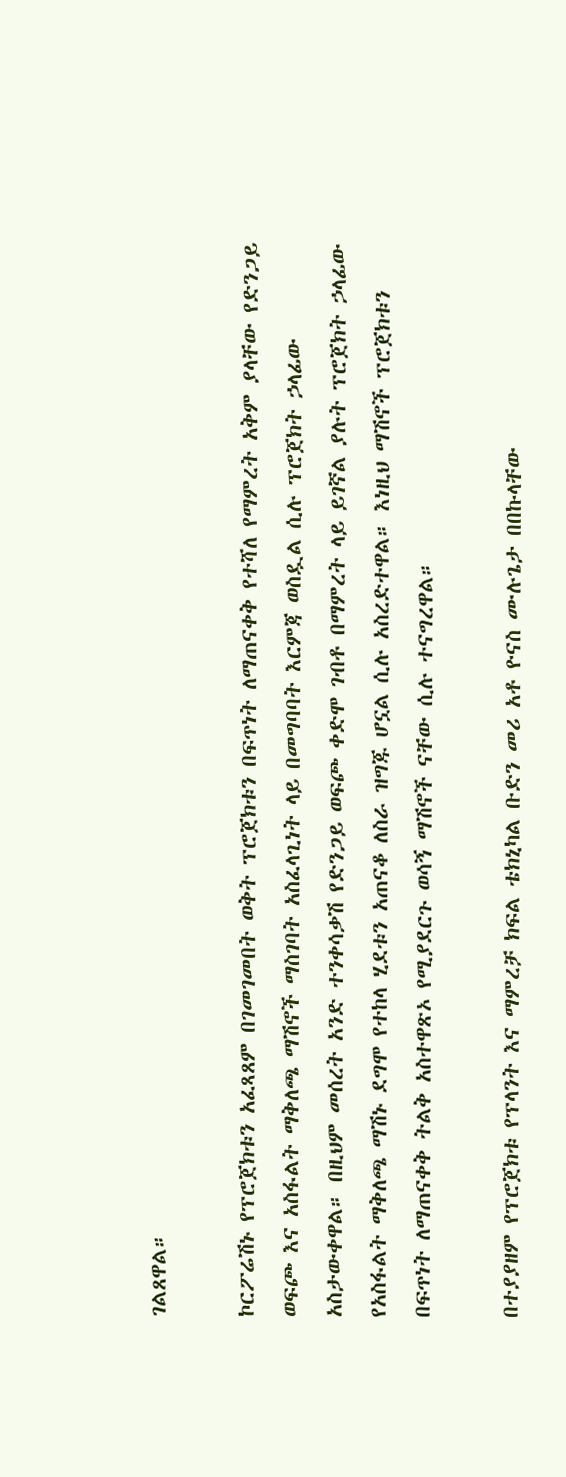ገልጸዋል።

ኮርፖሬሽኑ የፕሮጀክቱን አፈጻጸም በገመገመበት ወቅት ፕሮጀክቱን በፍጥነት ለማጠናቀቅ የተሻለ የማምረት አቅም ያላቸው የድንጋይ ወፍጮ እና አስፋልት ማቅለጫ ማሽኖች ማስገባት አስፈላጊነት ላይ በመግባባት እርምጃ ወስዷል ሲሉ ፕሮጀክት ኃላፊው አስታውቀዋል። በዚህም መሰረት አንድ ተንቀሳቃሽ የድንጋይ ወፍጮ ቀድሞ ገብቶ በማምረት ላይ ይገኛል ያሉት ፕሮጀክት ኃላፊው የአስፋልት ማቅለጫ ማሽኑ ደግሞ የተከላ ሂደቱን አጠናቆ ለስራ ዝግጁ ሆኗል ሲሉ አስረድተዋል። እነዚህ ማሽኖች ፕሮጀክቱን በፍጥነት ለማጠናቀቅ ትልቅ አስተዋጽኦ የሚያደርጉ ወሳኝ ማሽኖች ናቸው ሲሉ ተናግረዋል።

በተያያዘም የፕሮጀክቱ የፕላንት እና ማምረቻ ክፍል ቴክኒካል ቡድን መሪ አቶ ዮናስ ሙሉጌታ በበኩላቸው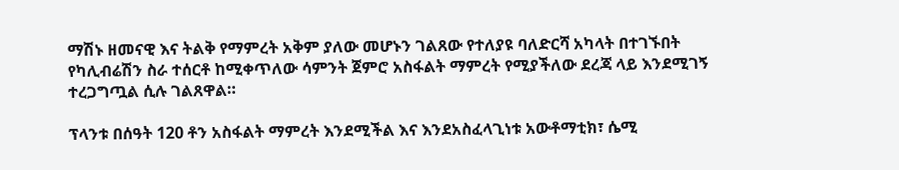ማሽኑ ዘመናዊ እና ትልቅ የማምረት አቅም ያለው መሆኑን ገልጸው የተለያዩ ባለድርሻ አካላት በተገኙበት የካሊብሬሽን ስራ ተሰርቶ ከሚቀጥለው ሳምንት ጀምሮ አስፋልት ማምረት የሚያችለው ደረጃ ላይ እንደሚገኝ ተረጋግጧል ሲሉ ገልጸዋል።

ፕላንቱ በሰዓት 120 ቶን አስፋልት ማምረት እንደሚችል እና እንደአስፈላጊነቱ አውቶማቲክ፣ ሴሚ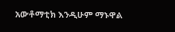አውቶማቲክ እንዲሁም ማኑዋል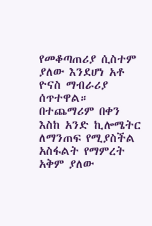የመቆጣጠሪያ ሲስተም ያለው እንደሆነ አቶ ዮናስ ማብራሪያ ሰጥተዋል። በተጨማሪም በቀን እስከ አንድ ኪሎሜትር ለማንጠፍ የሚያስችል አስፋልት የማምረት አቅም ያለው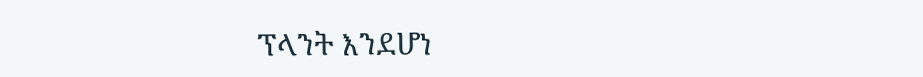ፕላንት እንደሆነ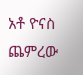አቶ ዮናስ ጨምረው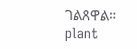ገልጸዋል።
plant